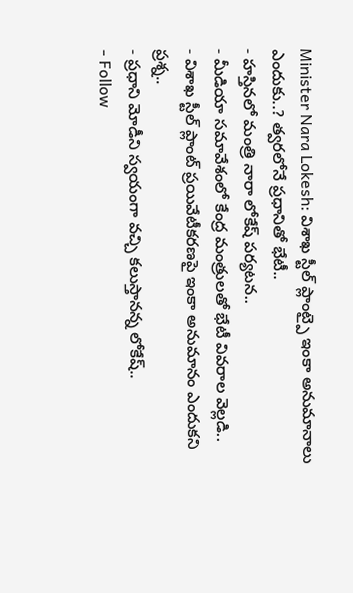Minister Nara Lokesh: విశాఖ స్టీల్ ప్లాంట్పై ఇంకా అనుమానాలు ఎందుకు..? త్వరలోనే ప్రధానితో భేటీ..
- హస్తినలో మంత్రి నారా లోకేష్ పర్యటన..
- మీడియా సమావేశంలో కేంద్ర మంత్రులతో భేటీ వివరాల వెల్లడి..
- విశాఖ స్టీల్ ప్లాంట్ ప్రయివేటీకరణపై ఇంకా అనుమానం ఎందుకని ప్రశ్న..
- ప్రధాని మోడీని స్వయంగా వచ్చి కలుస్తానన్న లోకేష్..
- Follow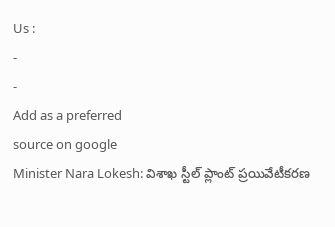Us :
-
-
Add as a preferred
source on google
Minister Nara Lokesh: విశాఖ స్టీల్ ప్లాంట్ ప్రయివేటీకరణ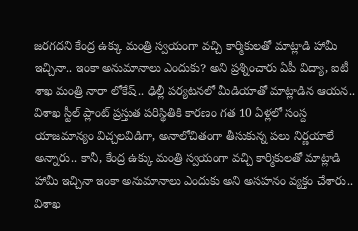జరగదని కేంద్ర ఉక్కు మంత్రి స్వయంగా వచ్చి కార్మికులతో మాట్లాడి హామీ ఇచ్చినా.. ఇంకా అనుమానాలు ఎందుకు? అని ప్రశ్నించారు ఏపీ విద్యా, ఐటీ శాఖ మంత్రి నారా లోకేష్.. ఢిల్లీ పర్యటనలో మీడియాతో మాట్లాడిన ఆయన.. విశాఖ స్టీల్ ప్లాంట్ ప్రస్తుత పరిస్థితికి కారణం గత 10 ఏళ్లలో సంస్ద యాజమాన్యం విచ్చలవిడిగా, అనాలోచితంగా తీసుకున్న పలు నిర్ణయాలే అన్నారు.. కానీ, కేంద్ర ఉక్కు మంత్రి స్వయంగా వచ్చి కార్మికులతో మాట్లాడి హామీ ఇచ్చినా ఇంకా అనుమానాలు ఎందుకు అని అసహనం వ్యక్తం చేశారు.. విశాఖ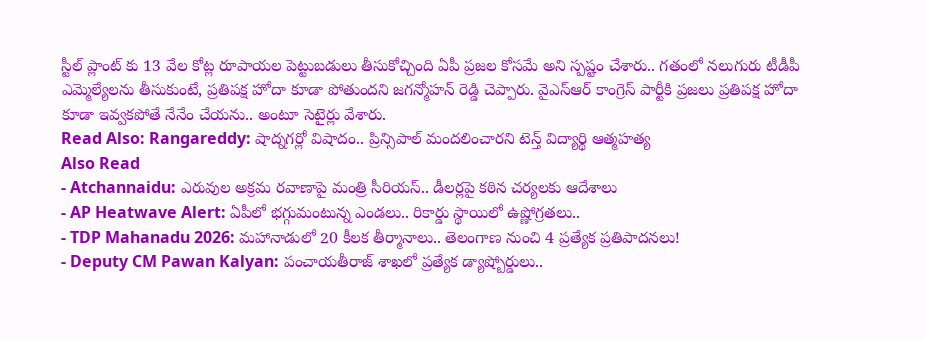స్టీల్ ప్లాంట్ కు 13 వేల కోట్ల రూపాయల పెట్టుబడులు తీసుకోచ్చింది ఏపీ ప్రజల కోసమే అని స్పష్టం చేశారు.. గతంలో నలుగురు టీడీపీ ఎమ్మెల్యేలను తీసుకుంటే, ప్రతిపక్ష హోదా కూడా పోతుందని జగన్మోహన్ రెడ్డి చెప్పారు. వైఎస్ఆర్ కాంగ్రెస్ పార్టీకి ప్రజలు ప్రతిపక్ష హోదా కూడా ఇవ్వకపోతే నేనేం చేయను.. అంటూ సెటైర్లు వేశారు.
Read Also: Rangareddy: షాద్నగర్లో విషాదం.. ప్రిన్సిపాల్ మందలించారని టెన్త్ విద్యార్థి ఆత్మహత్య
Also Read
- Atchannaidu: ఎరువుల అక్రమ రవాణాపై మంత్రి సీరియస్.. డీలర్లపై కఠిన చర్యలకు ఆదేశాలు
- AP Heatwave Alert: ఏపీలో భగ్గుమంటున్న ఎండలు.. రికార్డు స్థాయిలో ఉష్ణోగ్రతలు..
- TDP Mahanadu 2026: మహానాడులో 20 కీలక తీర్మానాలు.. తెలంగాణ నుంచి 4 ప్రత్యేక ప్రతిపాదనలు!
- Deputy CM Pawan Kalyan: పంచాయతీరాజ్ శాఖలో ప్రత్యేక డ్యాష్బోర్డులు..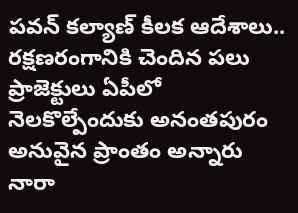పవన్ కల్యాణ్ కీలక ఆదేశాలు..
రక్షణరంగానికి చెందిన పలు ప్రాజెక్టులు ఏపీలో నెలకొల్పేందుకు అనంతపురం అనువైన ప్రాంతం అన్నారు నారా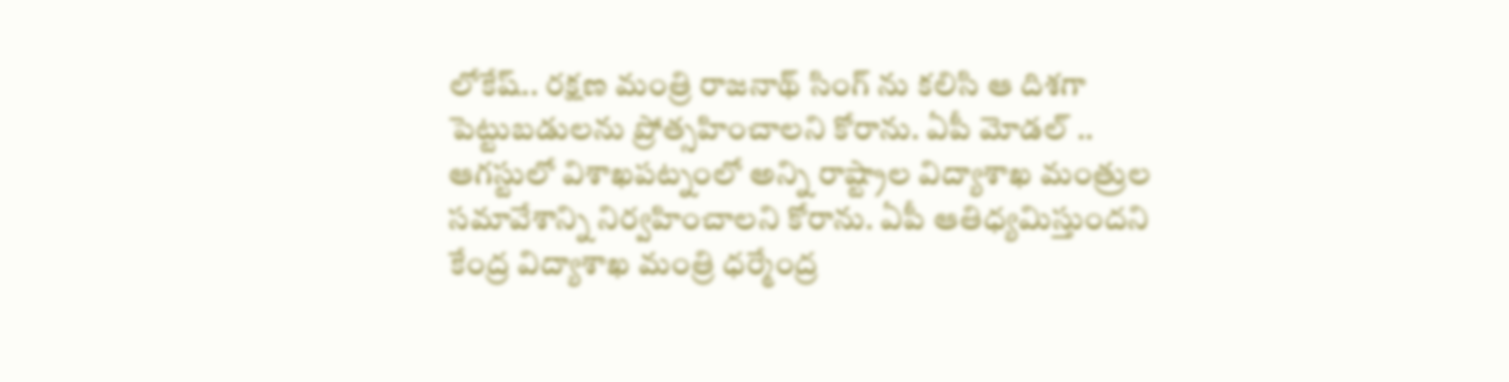లోకేష్.. రక్షణ మంత్రి రాజనాథ్ సింగ్ ను కలిసి ఆ దిశగా పెట్టుబడులను ప్రోత్సహించాలని కోరాను. ఏపీ మోడల్ .. ఆగస్టులో విశాఖపట్నంలో అన్ని రాష్ట్రాల విద్యాశాఖ మంత్రుల సమావేశాన్ని నిర్వహించాలని కోరాను. ఏపీ ఆతిధ్యమిస్తుందని కేంద్ర విద్యాశాఖ మంత్రి ధర్మేంద్ర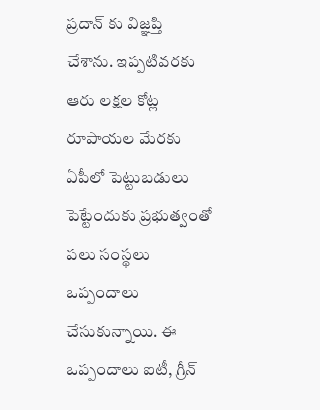ప్రదాన్ కు విజ్ఞప్తి చేశాను. ఇప్పటివరకు ఆరు లక్షల కోట్ల రూపాయల మేరకు ఏపీలో పెట్టుబడులు పెట్టేందుకు ప్రభుత్వంతో పలు సంస్థలు ఒప్పందాలు చేసుకున్నాయి. ఈ ఒప్పందాలు ఐటీ, గ్రీన్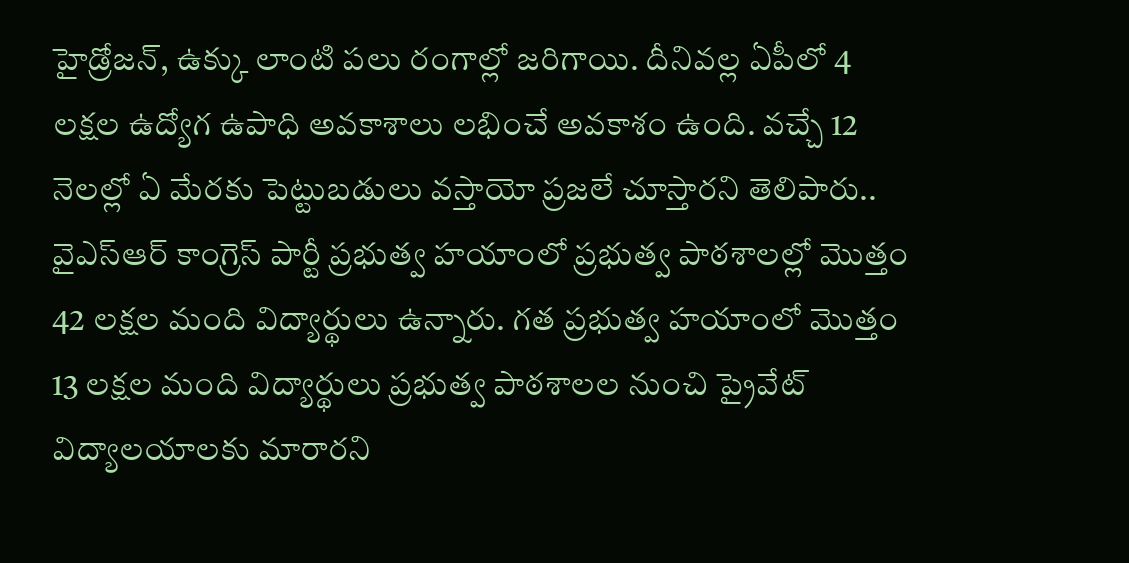హైడ్రోజన్, ఉక్కు లాంటి పలు రంగాల్లో జరిగాయి. దీనివల్ల ఏపీలో 4 లక్షల ఉద్యోగ ఉపాధి అవకాశాలు లభించే అవకాశం ఉంది. వచ్చే 12 నెలల్లో ఏ మేరకు పెట్టుబడులు వస్తాయో ప్రజలే చూస్తారని తెలిపారు.. వైఎస్ఆర్ కాంగ్రెస్ పార్టీ ప్రభుత్వ హయాంలో ప్రభుత్వ పాఠశాలల్లో మొత్తం 42 లక్షల మంది విద్యార్థులు ఉన్నారు. గత ప్రభుత్వ హయాంలో మొత్తం 13 లక్షల మంది విద్యార్థులు ప్రభుత్వ పాఠశాలల నుంచి ప్రైవేట్ విద్యాలయాలకు మారారని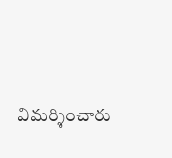విమర్శించారు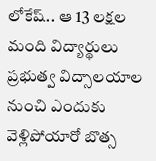లోకేష్.. ఆ 13 లక్షల మంది విద్యార్థులు ప్రభుత్వ విద్సాలయాల నుంచి ఎందుకు వెళ్లిపోయారో బొత్స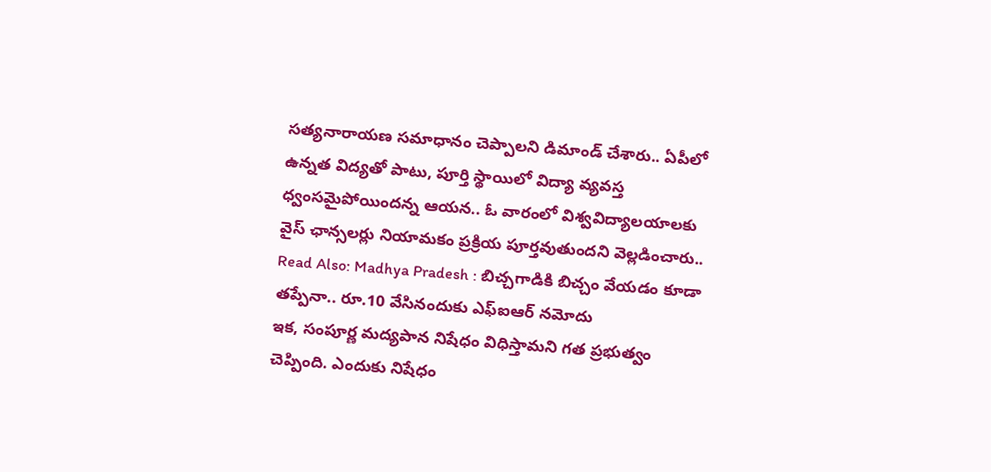సత్యనారాయణ సమాధానం చెప్పాలని డిమాండ్ చేశారు.. ఏపీలో ఉన్నత విద్యతో పాటు, పూర్తి స్థాయిలో విద్యా వ్యవస్త ధ్వంసమైపోయిందన్న ఆయన.. ఓ వారంలో విశ్వవిద్యాలయాలకు వైస్ ఛాన్సలర్లు నియామకం ప్రక్రియ పూర్తవుతుందని వెల్లడించారు..
Read Also: Madhya Pradesh : బిచ్చగాడికి బిచ్చం వేయడం కూడా తప్పేనా.. రూ.10 వేసినందుకు ఎఫ్ఐఆర్ నమోదు
ఇక, సంపూర్ణ మద్యపాన నిషేధం విధిస్తామని గత ప్రభుత్వం చెప్పింది. ఎందుకు నిషేధం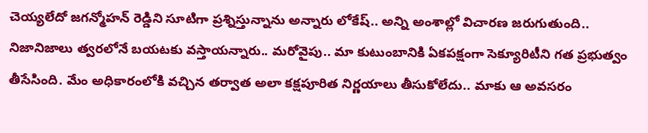చెయ్యలేదో జగన్మోహన్ రెడ్డిని సూటిగా ప్రశ్నిస్తున్నాను అన్నారు లోకేష్.. అన్ని అంశాల్లో విచారణ జరుగుతుంది.. నిజానిజాలు త్వరలోనే బయటకు వస్తాయన్నారు.. మరోవైపు.. మా కుటుంబానికి ఏకపక్షంగా సెక్యూరిటీని గత ప్రభుత్వం తీసేసింది. మేం అధికారంలోకి వచ్చిన తర్వాత అలా కక్షపూరిత నిర్ణయాలు తీసుకోలేదు.. మాకు ఆ అవసరం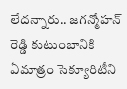లేదన్నారు.. జగన్మోహన్ రెడ్డి కుటుంబానికి ఏమాత్రం సెక్యూరిటీని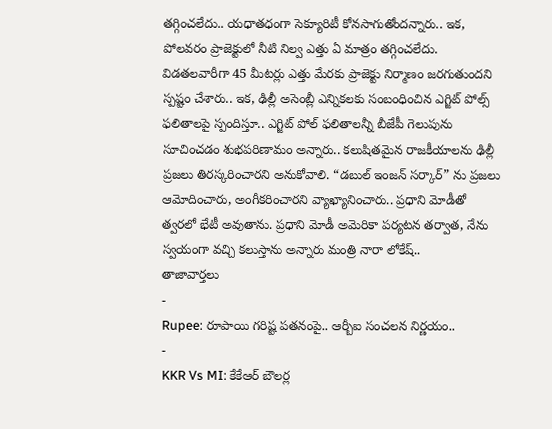తగ్గించలేదు.. యధాతధంగా సెక్యూరిటీ కోనసాగుతోందన్నారు.. ఇక, పోలవరం ప్రాజెక్టులో నీటి నిల్వ ఎత్తు ఏ మాత్రం తగ్గించలేదు. విడతలవారీగా 45 మీటర్లు ఎత్తు మేరకు ప్రాజెక్టు నిర్మాణం జరగుతుందని స్పష్టం చేశారు.. ఇక, ఢిల్లీ అసెంబ్లీ ఎన్నికలకు సంబంధించిన ఎగ్జిట్ పోల్స్ ఫలితాలపై స్పందిస్తూ.. ఎగ్జిట్ పోల్ ఫలితాలన్నీ బీజేపీ గెలుపును సూచించడం శుభపరిణామం అన్నారు.. కలుషితమైన రాజకీయాలను ఢిల్లీ ప్రజలు తిరస్కరించారని అనుకోవాలి. “డబుల్ ఇంజన్ సర్కార్” ను ప్రజలు ఆమోదించారు, అంగీకరించారని వ్యాఖ్యానించారు.. ప్రధాని మోడీతో త్వరలో భేటీ అవుతాను. ప్రధాని మోడీ అమెరికా పర్యటన తర్వాత, నేను స్వయంగా వచ్చి కలుస్తాను అన్నారు మంత్రి నారా లోకేష్..
తాజావార్తలు
-
Rupee: రూపాయి గరిష్ట పతనంపై.. ఆర్బీఐ సంచలన నిర్ణయం..
-
KKR Vs MI: కేకేఆర్ బౌలర్ల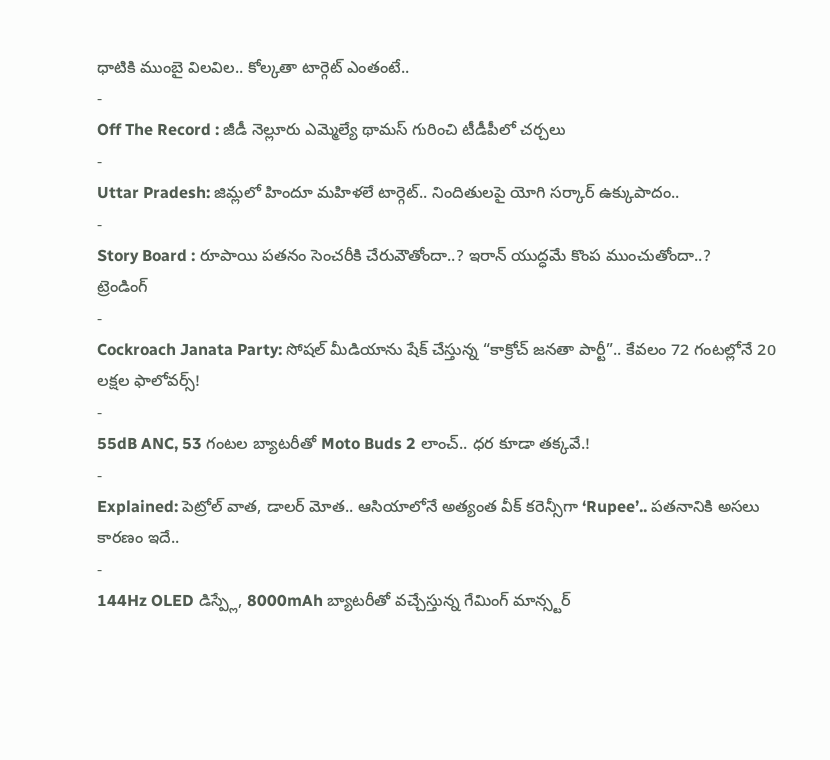ధాటికి ముంబై విలవిల.. కోల్కతా టార్గెట్ ఎంతంటే..
-
Off The Record : జీడీ నెల్లూరు ఎమ్మెల్యే థామస్ గురించి టీడీపీలో చర్చలు
-
Uttar Pradesh: జిమ్లలో హిందూ మహిళలే టార్గెట్.. నిందితులపై యోగి సర్కార్ ఉక్కుపాదం..
-
Story Board : రూపాయి పతనం సెంచరీకి చేరువౌతోందా..? ఇరాన్ యుద్ధమే కొంప ముంచుతోందా..?
ట్రెండింగ్
-
Cockroach Janata Party: సోషల్ మీడియాను షేక్ చేస్తున్న “కాక్రోచ్ జనతా పార్టీ”.. కేవలం 72 గంటల్లోనే 20 లక్షల ఫాలోవర్స్!
-
55dB ANC, 53 గంటల బ్యాటరీతో Moto Buds 2 లాంచ్.. ధర కూడా తక్కవే.!
-
Explained: పెట్రోల్ వాత, డాలర్ మోత.. ఆసియాలోనే అత్యంత వీక్ కరెన్సీగా ‘Rupee’.. పతనానికి అసలు కారణం ఇదే..
-
144Hz OLED డిస్ప్లే, 8000mAh బ్యాటరీతో వచ్చేస్తున్న గేమింగ్ మాన్స్టర్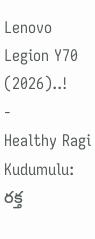Lenovo Legion Y70 (2026)..!
-
Healthy Ragi Kudumulu: రక్త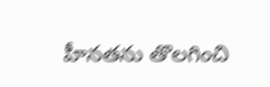హీనతను తొలగించి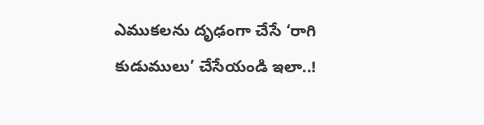ఎముకలను దృఢంగా చేసే ‘రాగి కుడుములు’ చేసేయండి ఇలా..!